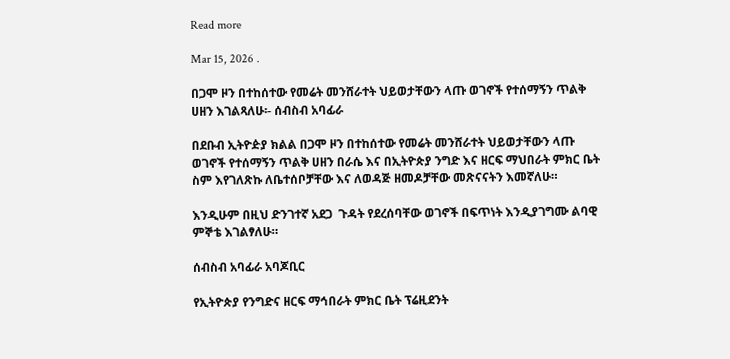Read more

Mar 15, 2026 .

በጋሞ ዞን በተከሰተው የመሬት መንሸራተት ህይወታቸውን ላጡ ወገኖች የተሰማኝን ጥልቅ ሀዘን እገልጻለሁ፡- ሰብስብ አባፊራ

በደቡብ ኢትዮዽያ ክልል በጋሞ ዞን በተከሰተው የመሬት መንሸራተት ህይወታቸውን ላጡ ወገኖች የተሰማኝን ጥልቅ ሀዘን በራሴ እና በኢትዮጵያ ንግድ እና ዘርፍ ማህበራት ምክር ቤት ስም እየገለጽኩ ለቤተሰቦቻቸው እና ለወዳጅ ዘመዶቻቸው መጽናናትን እመኛለሁ።

እንዲሁም በዚህ ድንገተኛ አደጋ  ጉዳት የደረሰባቸው ወገኖች በፍጥነት እንዲያገግሙ ልባዊ ምኞቴ እገልፃለሁ።

ሰብስብ አባፊራ አባጆቢር

የኢትዮጵያ የንግድና ዘርፍ ማኅበራት ምክር ቤት ፕሬዚደንት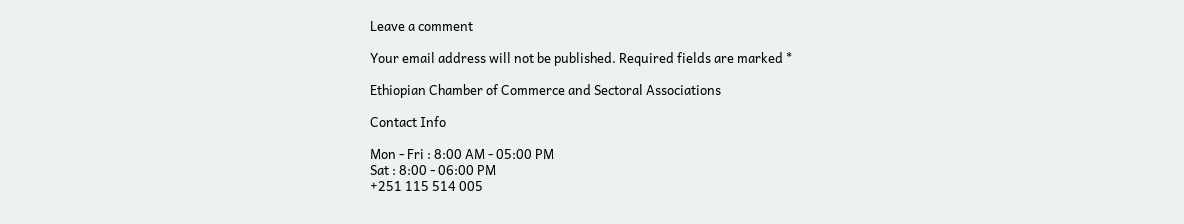Leave a comment

Your email address will not be published. Required fields are marked *

Ethiopian Chamber of Commerce and Sectoral Associations

Contact Info

Mon - Fri : 8:00 AM - 05:00 PM
Sat : 8:00 - 06:00 PM
+251 115 514 005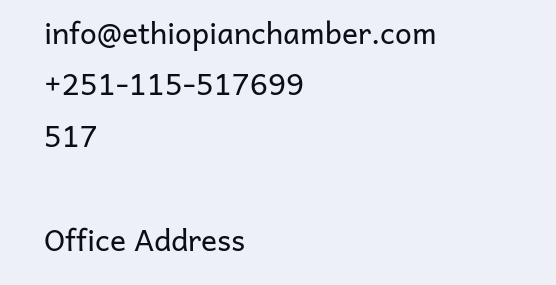info@ethiopianchamber.com
+251-115-517699
517

Office Address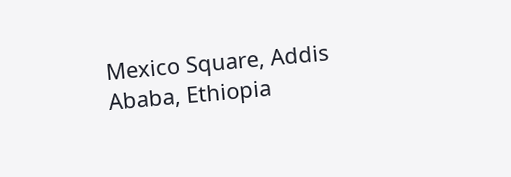Mexico Square, Addis Ababa, Ethiopia